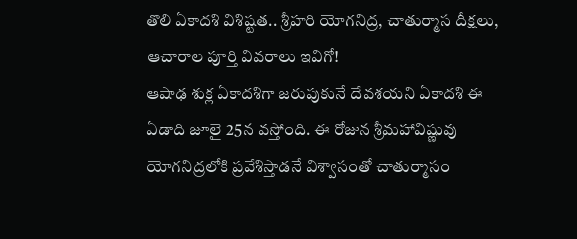తొలి ఏకాదశి విశిష్టత.. శ్రీహరి యోగనిద్ర, చాతుర్మాస దీక్షలు, ఆచారాల పూర్తి వివరాలు ఇవిగో!
ఆషాఢ శుక్ల ఏకాదశిగా జరుపుకునే దేవశయని ఏకాదశి ఈ ఏడాది జూలై 25న వస్తోంది. ఈ రోజున శ్రీమహావిష్ణువు యోగనిద్రలోకి ప్రవేశిస్తాడనే విశ్వాసంతో చాతుర్మాసం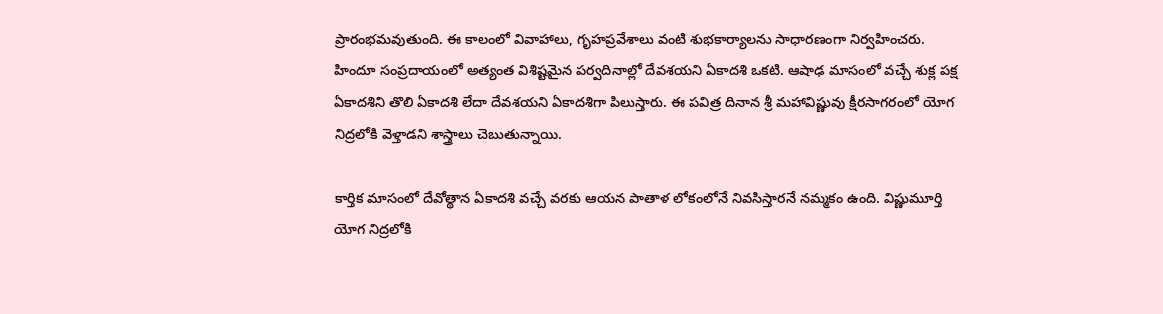ప్రారంభమవుతుంది. ఈ కాలంలో వివాహాలు, గృహప్రవేశాలు వంటి శుభకార్యాలను సాధారణంగా నిర్వహించరు.
హిందూ సంప్రదాయంలో అత్యంత విశిష్టమైన పర్వదినాల్లో దేవశయని ఏకాదశి ఒకటి. ఆషాఢ మాసంలో వచ్చే శుక్ల పక్ష ఏకాదశిని తొలి ఏకాదశి లేదా దేవశయని ఏకాదశిగా పిలుస్తారు. ఈ పవిత్ర దినాన శ్రీ మహావిష్ణువు క్షీరసాగరంలో యోగ నిద్రలోకి వెళ్తాడని శాస్త్రాలు చెబుతున్నాయి.

కార్తిక మాసంలో దేవోత్థాన ఏకాదశి వచ్చే వరకు ఆయన పాతాళ లోకంలోనే నివసిస్తారనే నమ్మకం ఉంది. విష్ణుమూర్తి యోగ నిద్రలోకి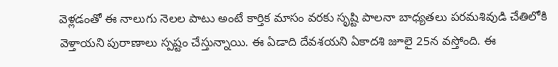వెళ్లడంతో ఈ నాలుగు నెలల పాటు అంటే కార్తిక మాసం వరకు సృష్టి పాలనా బాధ్యతలు పరమశివుడి చేతిలోకి వెళ్తాయని పురాణాలు స్పష్టం చేస్తున్నాయి. ఈ ఏడాది దేవశయని ఏకాదశి జూలై 25న వస్తోంది. ఈ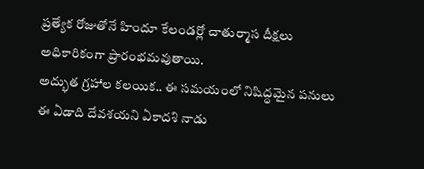ప్రత్యేక రోజుతోనే హిందూ కేలండర్లో చాతుర్మాస దీక్షలు అధికారికంగా ప్రారంభమవుతాయి.
అద్భుత గ్రహాల కలయిక.. ఈ సమయంలో నిషిద్ధమైన పనులు
ఈ ఏడాది దేవశయని ఏకాదశి నాడు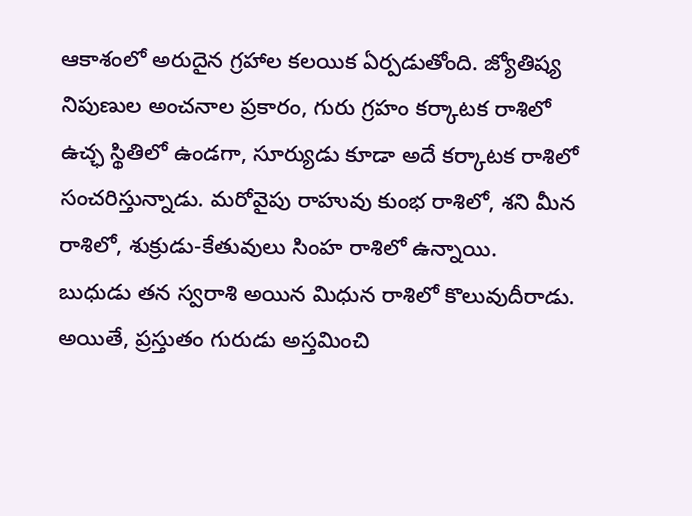ఆకాశంలో అరుదైన గ్రహాల కలయిక ఏర్పడుతోంది. జ్యోతిష్య నిపుణుల అంచనాల ప్రకారం, గురు గ్రహం కర్కాటక రాశిలో ఉచ్ఛ స్థితిలో ఉండగా, సూర్యుడు కూడా అదే కర్కాటక రాశిలో సంచరిస్తున్నాడు. మరోవైపు రాహువు కుంభ రాశిలో, శని మీన రాశిలో, శుక్రుడు-కేతువులు సింహ రాశిలో ఉన్నాయి.
బుధుడు తన స్వరాశి అయిన మిధున రాశిలో కొలువుదీరాడు. అయితే, ప్రస్తుతం గురుడు అస్తమించి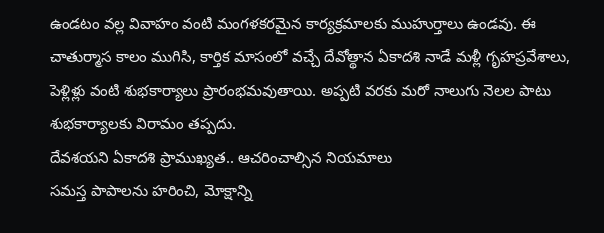ఉండటం వల్ల వివాహం వంటి మంగళకరమైన కార్యక్రమాలకు ముహుర్తాలు ఉండవు. ఈ చాతుర్మాస కాలం ముగిసి, కార్తిక మాసంలో వచ్చే దేవోత్థాన ఏకాదశి నాడే మళ్లీ గృహప్రవేశాలు, పెళ్లిళ్లు వంటి శుభకార్యాలు ప్రారంభమవుతాయి. అప్పటి వరకు మరో నాలుగు నెలల పాటు శుభకార్యాలకు విరామం తప్పదు.
దేవశయని ఏకాదశి ప్రాముఖ్యత.. ఆచరించాల్సిన నియమాలు
సమస్త పాపాలను హరించి, మోక్షాన్ని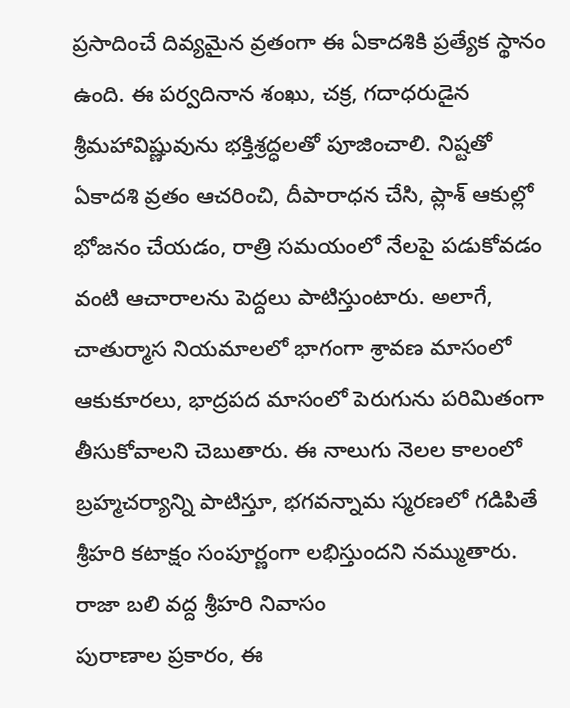ప్రసాదించే దివ్యమైన వ్రతంగా ఈ ఏకాదశికి ప్రత్యేక స్థానం ఉంది. ఈ పర్వదినాన శంఖు, చక్ర, గదాధరుడైన శ్రీమహావిష్ణువును భక్తిశ్రద్ధలతో పూజించాలి. నిష్టతో ఏకాదశి వ్రతం ఆచరించి, దీపారాధన చేసి, ప్లాశ్ ఆకుల్లో భోజనం చేయడం, రాత్రి సమయంలో నేలపై పడుకోవడం వంటి ఆచారాలను పెద్దలు పాటిస్తుంటారు. అలాగే, చాతుర్మాస నియమాలలో భాగంగా శ్రావణ మాసంలో ఆకుకూరలు, భాద్రపద మాసంలో పెరుగును పరిమితంగా తీసుకోవాలని చెబుతారు. ఈ నాలుగు నెలల కాలంలో బ్రహ్మచర్యాన్ని పాటిస్తూ, భగవన్నామ స్మరణలో గడిపితే శ్రీహరి కటాక్షం సంపూర్ణంగా లభిస్తుందని నమ్ముతారు.
రాజా బలి వద్ద శ్రీహరి నివాసం
పురాణాల ప్రకారం, ఈ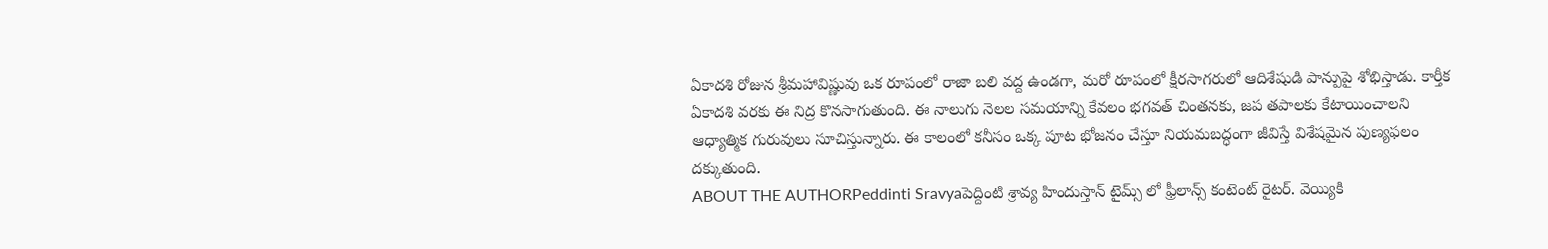ఏకాదశి రోజున శ్రీమహావిష్ణువు ఒక రూపంలో రాజా బలి వద్ద ఉండగా, మరో రూపంలో క్షీరసాగరులో ఆదిశేషుడి పాన్పుపై శోభిస్తాడు. కార్తీక ఏకాదశి వరకు ఈ నిద్ర కొనసాగుతుంది. ఈ నాలుగు నెలల సమయాన్ని కేవలం భగవత్ చింతనకు, జప తపాలకు కేటాయించాలని ఆధ్యాత్మిక గురువులు సూచిస్తున్నారు. ఈ కాలంలో కనీసం ఒక్క పూట భోజనం చేస్తూ నియమబద్ధంగా జీవిస్తే విశేషమైన పుణ్యఫలం దక్కుతుంది.
ABOUT THE AUTHORPeddinti Sravyaపెద్దింటి శ్రావ్య హిందుస్తాన్ టైమ్స్ లో ఫ్రీలాన్స్ కంటెంట్ రైటర్. వెయ్యికి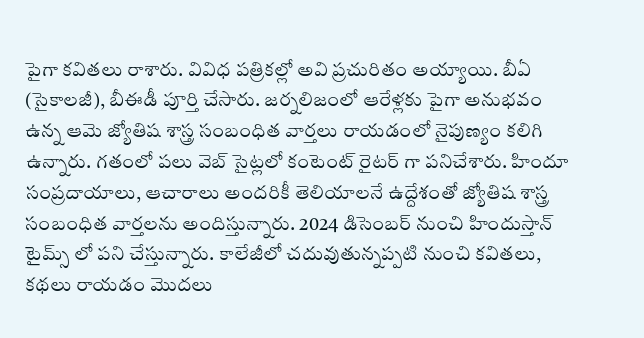పైగా కవితలు రాశారు. వివిధ పత్రికల్లో అవి ప్రచురితం అయ్యాయి. బీఏ (సైకాలజీ), బీఈడీ పూర్తి చేసారు. జర్నలిజంలో ఆరేళ్లకు పైగా అనుభవం ఉన్న ఆమె జ్యోతిష శాస్త్ర సంబంధిత వార్తలు రాయడంలో నైపుణ్యం కలిగి ఉన్నారు. గతంలో పలు వెబ్ సైట్లలో కంటెంట్ రైటర్ గా పనిచేశారు. హిందూ సంప్రదాయాలు, ఆచారాలు అందరికీ తెలియాలనే ఉద్దేశంతో జ్యోతిష శాస్త్ర సంబంధిత వార్తలను అందిస్తున్నారు. 2024 డిసెంబర్ నుంచి హిందుస్తాన్ టైమ్స్ లో పని చేస్తున్నారు. కాలేజీలో చదువుతున్నప్పటి నుంచి కవితలు, కథలు రాయడం మొదలు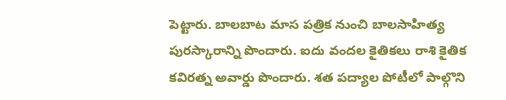పెట్టారు. బాలబాట మాస పత్రిక నుంచి బాలసాహిత్య పురస్కారాన్ని పొందారు. ఐదు వందల కైతికలు రాశి కైతిక కవిరత్న అవార్డు పొందారు. శత పద్యాల పోటీలో పాల్గొని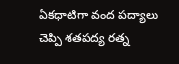ఏకధాటిగా వంద పద్యాలు చెప్పి శతపద్య రత్న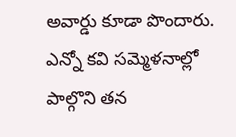అవార్డు కూడా పొందారు. ఎన్నో కవి సమ్మెళనాల్లో పాల్గొని తన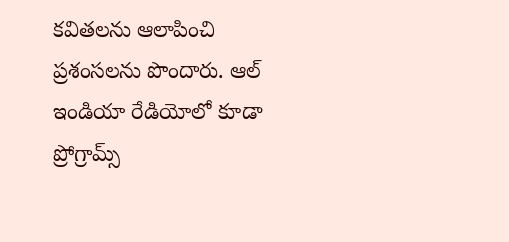కవితలను ఆలాపించి ప్రశంసలను పొందారు. ఆల్ ఇండియా రేడియోలో కూడా ప్రోగ్రామ్స్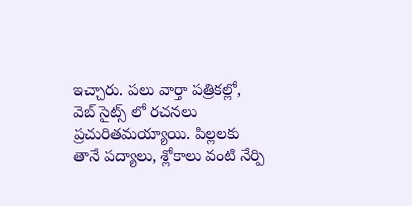ఇచ్చారు. పలు వార్తా పత్రికల్లో, వెబ్ సైట్స్ లో రచనలు ప్రచురితమయ్యాయి. పిల్లలకు తానే పద్యాలు, శ్లోకాలు వంటి నేర్పి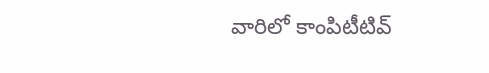వారిలో కాంపిటీటివ్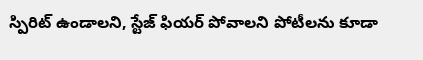స్పిరిట్ ఉండాలని, స్టేజ్ ఫియర్ పోవాలని పోటీలను కూడా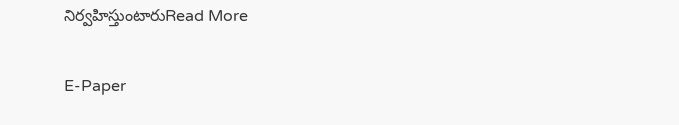నిర్వహిస్తుంటారుRead More

E-Paper